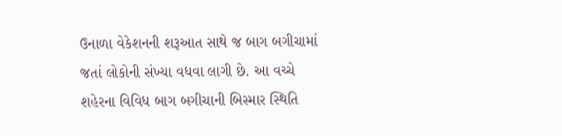ઉનાળા વેકેશનની શરૂઆત સાથે જ બાગ બગીચામાં જતાં લોકોની સંખ્યા વધવા લાગી છે. આ વચ્ચે શહેરના વિવિધ બાગ બગીચાની બિસ્માર સ્થિતિ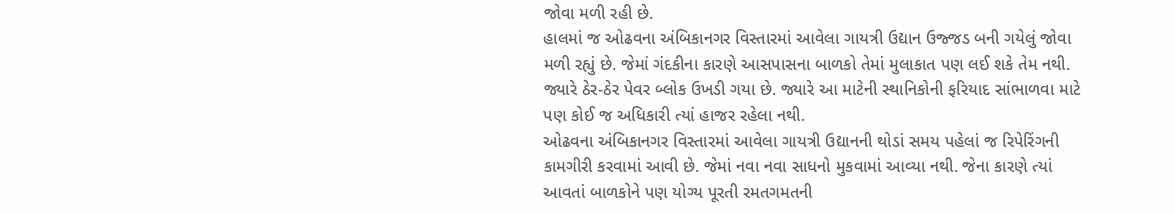જોવા મળી રહી છે.
હાલમાં જ ઓઢવના અંબિકાનગર વિસ્તારમાં આવેલા ગાયત્રી ઉદ્યાન ઉજ્જડ બની ગયેલું જોવા મળી રહ્યું છે. જેમાં ગંદકીના કારણે આસપાસના બાળકો તેમાં મુલાકાત પણ લઈ શકે તેમ નથી. જ્યારે ઠેર-ઠેર પેવર બ્લોક ઉખડી ગયા છે. જ્યારે આ માટેની સ્થાનિકોની ફરિયાદ સાંભાળવા માટે પણ કોઈ જ અધિકારી ત્યાં હાજર રહેલા નથી.
ઓઢવના અંબિકાનગર વિસ્તારમાં આવેલા ગાયત્રી ઉદ્યાનની થોડાં સમય પહેલાં જ રિપેરિંગની કામગીરી કરવામાં આવી છે. જેમાં નવા નવા સાધનો મુકવામાં આવ્યા નથી. જેના કારણે ત્યાં આવતાં બાળકોને પણ યોગ્ય પૂરતી રમતગમતની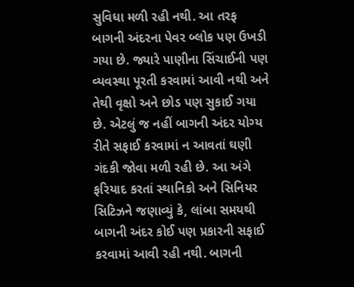સુવિધા મળી રહી નથી. આ તરફ બાગની અંદરના પેવર બ્લોક પણ ઉખડી ગયા છે. જ્યારે પાણીના સિંચાઈની પણ વ્યવસ્થા પૂરતી કરવામાં આવી નથી અને તેથી વૃક્ષો અને છોડ પણ સુકાઈ ગયા છે. એટલું જ નહીં બાગની અંદર યોગ્ય રીતે સફાઈ કરવામાં ન આવતાં ઘણી ગંદકી જોવા મળી રહી છે. આ અંગે ફરિયાદ કરતાં સ્થાનિકો અને સિનિયર સિટિઝને જણાવ્યું કે, લાંબા સમયથી બાગની અંદર કોઈ પણ પ્રકારની સફાઈ કરવામાં આવી રહી નથી. બાગની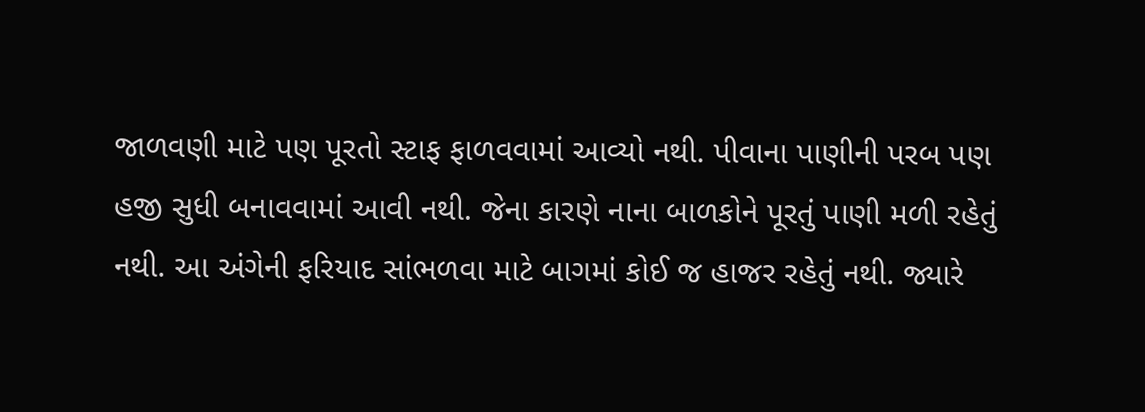જાળવણી માટે પણ પૂરતો સ્ટાફ ફાળવવામાં આવ્યો નથી. પીવાના પાણીની પરબ પણ હજી સુધી બનાવવામાં આવી નથી. જેના કારણે નાના બાળકોને પૂરતું પાણી મળી રહેતું નથી. આ અંગેની ફરિયાદ સાંભળવા માટે બાગમાં કોઈ જ હાજર રહેતું નથી. જ્યારે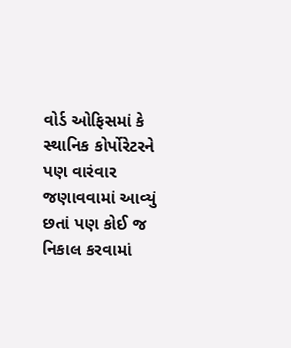વોર્ડ ઓફિસમાં કે સ્થાનિક કોર્પોરેટરને પણ વારંવાર જણાવવામાં આવ્યું છતાં પણ કોઈ જ નિકાલ કરવામાં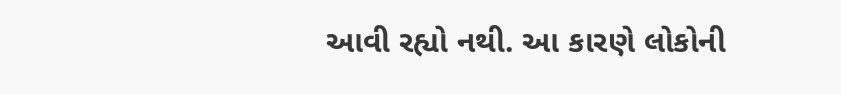આવી રહ્યો નથી. આ કારણે લોકોની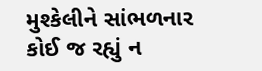મુશ્કેલીને સાંભળનાર કોઈ જ રહ્યું ન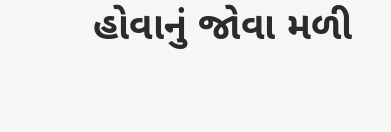હોવાનું જોવા મળી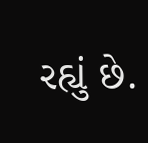રહ્યું છે.